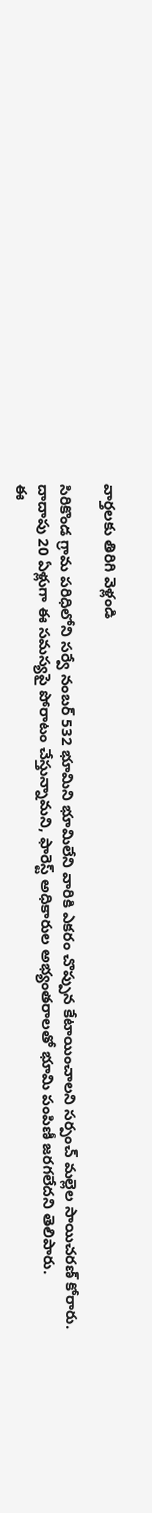వార్తలకు తిరిగి వెళ్లండి

సిరికొండ గ్రామ పరిధిలోని సర్వే నంబర్ 532 భూమిని భూమిలేని వారికి ఎకరం చొప్పున కేటాయించాలని సర్పంచ్ మల్లెల సాయిచరణ్ కోరారు. దాదాపు 20 ఏళ్లుగా ఈ సమస్యపై పోరాటం చేస్తున్నామని, ఫారెస్ట్ అధికారుల అభ్యంతరాలతో భూమి పంపిణీ జరగలేదని తెలిపారు.
ఈ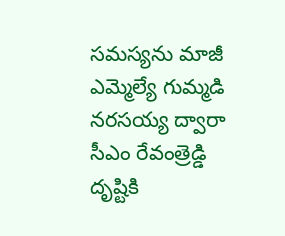సమస్యను మాజీ ఎమ్మెల్యే గుమ్మడి నరసయ్య ద్వారా సీఎం రేవంత్రెడ్డి దృష్టికి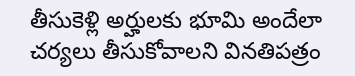తీసుకెళ్లి అర్హులకు భూమి అందేలా చర్యలు తీసుకోవాలని వినతిపత్రం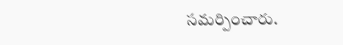సమర్పించారు.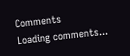Comments
Loading comments...